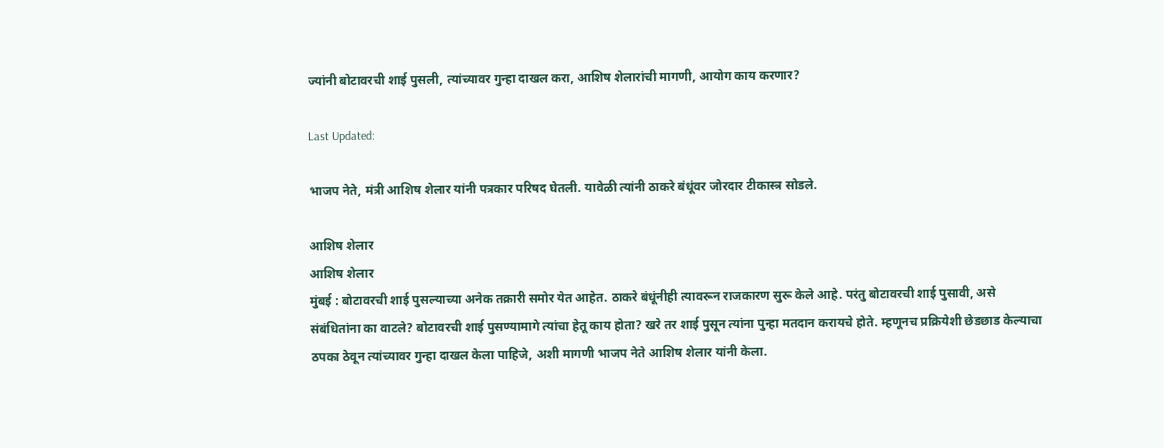ज्यांनी बोटावरची शाई पुसली, त्यांच्यावर गुन्हा दाखल करा, आशिष शेलारांची मागणी, आयोग काय करणार?

Last Updated:

भाजप नेते, मंत्री आशिष शेलार यांनी पत्रकार परिषद घेतली. यावेळी त्यांनी ठाकरे बंधूंवर जोरदार टीकास्त्र सोडले.

आशिष शेलार
आशिष शेलार
मुंबई : बोटावरची शाई पुसल्याच्या अनेक तक्रारी समोर येत आहेत. ठाकरे बंधूंनीही त्यावरून राजकारण सुरू केले आहे. परंतु बोटावरची शाई पुसावी, असे संबंधितांना का वाटले? बोटावरची शाई पुसण्यामागे त्यांचा हेतू काय होता? खरे तर शाई पुसून त्यांना पुन्हा मतदान करायचे होते. म्हणूनच प्रक्रियेशी छेडछाड केल्याचा ठपका ठेवून त्यांच्यावर गुन्हा दाखल केला पाहिजे, अशी मागणी भाजप नेते आशिष शेलार यांनी केला.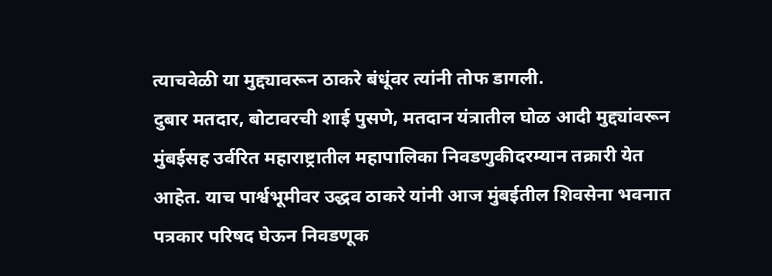त्याचवेळी या मुद्द्यावरून ठाकरे बंधूंवर त्यांनी तोफ डागली.
दुबार मतदार, बोटावरची शाई पुसणे, मतदान यंत्रातील घोळ आदी मुद्द्यांवरून मुंबईसह उर्वरित महाराष्ट्रातील महापालिका निवडणुकीदरम्यान तक्रारी येत आहेत. याच पार्श्वभूमीवर उद्धव ठाकरे यांनी आज मुंबईतील शिवसेना भवनात पत्रकार परिषद घेऊन निवडणूक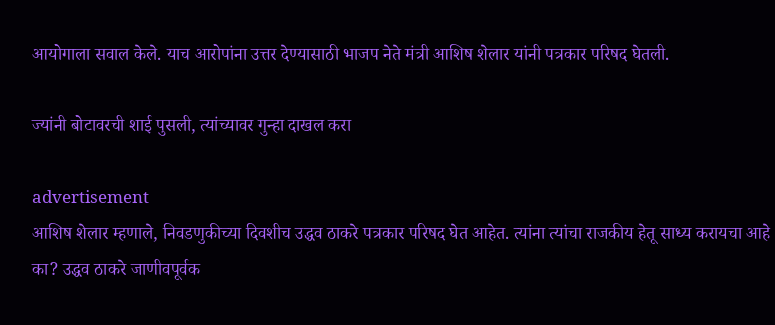आयोगाला सवाल केले. याच आरोपांना उत्तर देण्यासाठी भाजप नेते मंत्री आशिष शेलार यांनी पत्रकार परिषद घेतली.

ज्यांनी बोटावरची शाई पुसली, त्यांच्यावर गुन्हा दाखल करा

advertisement
आशिष शेलार म्हणाले, निवडणुकीच्या दिवशीच उद्धव ठाकरे पत्रकार परिषद घेत आहेत. त्यांना त्यांचा राजकीय हेतू साध्य करायचा आहे का? उद्धव ठाकरे जाणीवपूर्वक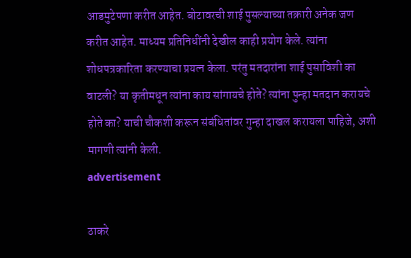आडमुटेपणा करीत आहेत. बोटावरची शाई पुसल्याच्या तक्रारी अनेक जण करीत आहेत. माध्यम प्रतिनिधींनी देखील काही प्रयोग केले. त्यांना शोधपत्रकारिता करण्याचा प्रयत्न केला. परंतु मतदारांना शाई पुसाविशी का वाटली? या कृतीमधून त्यांना काय सांगायचे होते? त्यांना पुन्हा मतदान करायचे होते का? याची चौकशी करून संबंधितांवर गुन्हा दाखल करायला पाहिजे, अशी मागणी त्यांनी केली.
advertisement

ठाकरे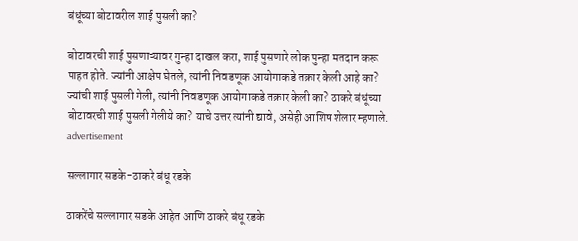बंधूंच्या बोटावरील शाई पुसली का?

बोटावरची शाई पुसणाऱ्यावर गुन्हा दाखल करा, शाई पुसणारे लोक पुन्हा मतदान करू पाहत होते. ज्यांनी आक्षेप घेतले, त्यांनी निवडणूक आयोगाकडे तक्रार केली आहे का? ज्यांची शाई पुसली गेली, त्यांनी निवडणूक आयोगाकडे तक्रार केली का? ठाकरे बंधूंच्या बोटावरची शाई पुसली गेलीये का? याचे उत्तर त्यांनी द्यावे, असेही आशिष शेलार म्हणाले.
advertisement

सल्लागार सडके-ठाकरे बंधू रडके

ठाकरेंचे सल्लागार सडके आहेत आणि ठाकरे बंधू रडके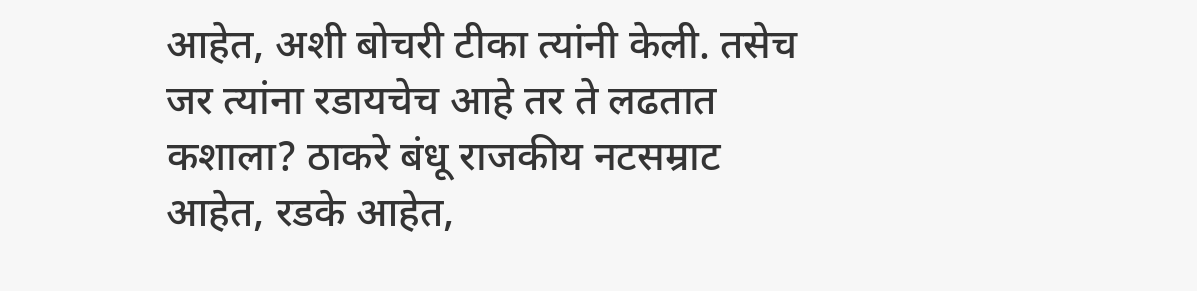आहेत, अशी बोचरी टीका त्यांनी केली. तसेच जर त्यांना रडायचेच आहे तर ते लढतात कशाला? ठाकरे बंधू राजकीय नटसम्राट आहेत, रडके आहेत,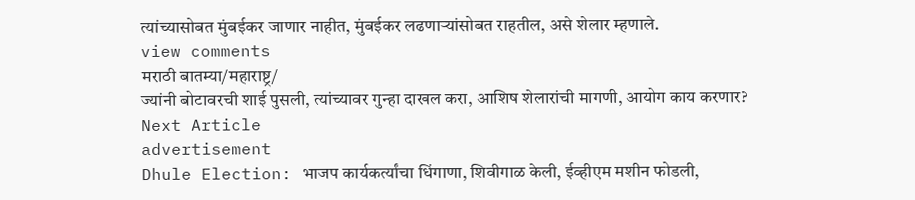त्यांच्यासोबत मुंबईकर जाणार नाहीत, मुंबईकर लढणाऱ्यांसोबत राहतील, असे शेलार म्हणाले.
view comments
मराठी बातम्या/महाराष्ट्र/
ज्यांनी बोटावरची शाई पुसली, त्यांच्यावर गुन्हा दाखल करा, आशिष शेलारांची मागणी, आयोग काय करणार?
Next Article
advertisement
Dhule Election: भाजप कार्यकर्त्यांचा धिंगाणा, शिवीगाळ केली, ईव्हीएम मशीन फोडली,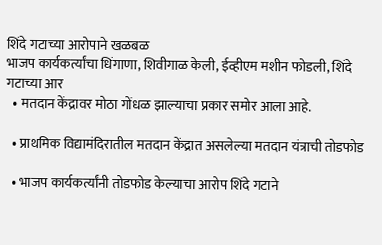शिंदे गटाच्या आरोपाने खळबळ
भाजप कार्यकर्त्यांचा धिंगाणा, शिवीगाळ केली, ईव्हीएम मशीन फोडली, शिंदे गटाच्या आर
  • मतदान केंद्रावर मोठा गोंधळ झाल्याचा प्रकार समोर आला आहे.

  • प्राथमिक विद्यामंदिरातील मतदान केंद्रात असलेल्या मतदान यंत्राची तोडफोड

  • भाजप कार्यकर्त्यांनी तोडफोड केल्याचा आरोप शिंदे गटाने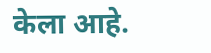केला आहे.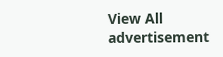View All
advertisement